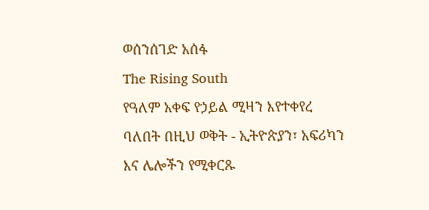ወሰንሰገድ አሰፋ
The Rising South
የዓለም አቀፍ የኃይል ሚዛን እየተቀየረ ባለበት በዚህ ወቅት - ኢትዮጵያን፣ አፍሪካን እና ሌሎችን የሚቀርጹ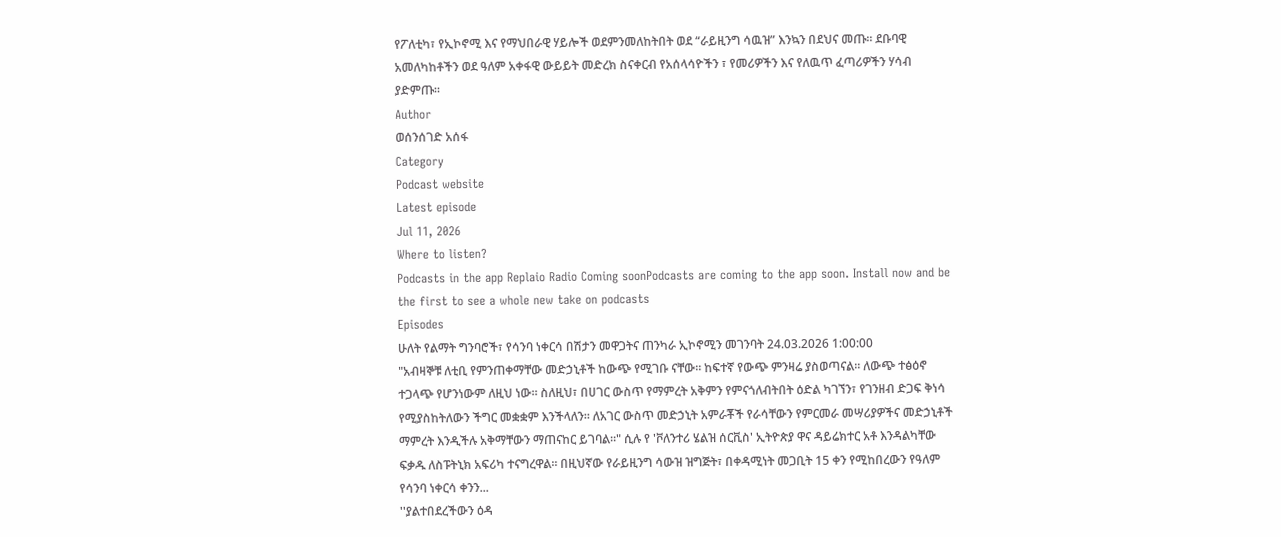የፖለቲካ፣ የኢኮኖሚ እና የማህበራዊ ሃይሎች ወደምንመለከትበት ወደ “ራይዚንግ ሳዉዝ” እንኳን በደህና መጡ፡፡ ደቡባዊ አመለካከቶችን ወደ ዓለም አቀፋዊ ውይይት መድረክ ስናቀርብ የአሰላሳዮችን ፣ የመሪዎችን እና የለዉጥ ፈጣሪዎችን ሃሳብ ያድምጡ።
Author
ወሰንሰገድ አሰፋ
Category
Podcast website
Latest episode
Jul 11, 2026
Where to listen?
Podcasts in the app Replaio Radio Coming soonPodcasts are coming to the app soon. Install now and be the first to see a whole new take on podcasts
Episodes
ሁለት የልማት ግንባሮች፣ የሳንባ ነቀርሳ በሽታን መዋጋትና ጠንካራ ኢኮኖሚን መገንባት 24.03.2026 1:00:00
"አብዛኞቹ ለቲቢ የምንጠቀማቸው መድኃኒቶች ከውጭ የሚገቡ ናቸው። ከፍተኛ የውጭ ምንዛሬ ያስወጣናል። ለውጭ ተፅዕኖ ተጋላጭ የሆንነውም ለዚህ ነው። ስለዚህ፣ በሀገር ውስጥ የማምረት አቅምን የምናጎለብትበት ዕድል ካገኘን፣ የገንዘብ ድጋፍ ቅነሳ የሚያስከትለውን ችግር መቋቋም እንችላለን። ለአገር ውስጥ መድኃኒት አምራቾች የራሳቸውን የምርመራ መሣሪያዎችና መድኃኒቶች ማምረት እንዲችሉ አቅማቸውን ማጠናከር ይገባል።" ሲሉ የ 'ቮለንተሪ ሄልዝ ሰርቪስ' ኢትዮጵያ ዋና ዳይሬክተር አቶ እንዳልካቸው ፍቃዱ ለስፑትኒክ አፍሪካ ተናግረዋል፡፡ በዚህኛው የራይዚንግ ሳውዝ ዝግጅት፣ በቀዳሚነት መጋቢት 15 ቀን የሚከበረውን የዓለም የሳንባ ነቀርሳ ቀንን...
''ያልተበደረችውን ዕዳ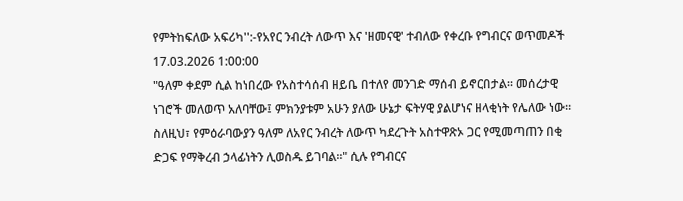የምትከፍለው አፍሪካ'':-የአየር ንብረት ለውጥ እና 'ዘመናዊ' ተብለው የቀረቡ የግብርና ወጥመዶች 17.03.2026 1:00:00
"ዓለም ቀደም ሲል ከነበረው የአስተሳሰብ ዘይቤ በተለየ መንገድ ማሰብ ይኖርበታል። መሰረታዊ ነገሮች መለወጥ አለባቸው፤ ምክንያቱም አሁን ያለው ሁኔታ ፍትሃዊ ያልሆነና ዘላቂነት የሌለው ነው። ስለዚህ፣ የምዕራባውያን ዓለም ለአየር ንብረት ለውጥ ካደረጉት አስተዋጽኦ ጋር የሚመጣጠን በቂ ድጋፍ የማቅረብ ኃላፊነትን ሊወስዱ ይገባል፡፡" ሲሉ የግብርና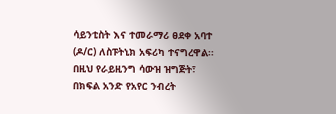ሳይንቲስት እና ተመራማሪ ፀደቀ አባተ (ዶ/ር) ለስፑትኒክ አፍሪካ ተናግረዋል፡፡ በዚህ የራይዚንግ ሳውዝ ዝግጅት፣ በክፍል አንድ የአየር ንብረት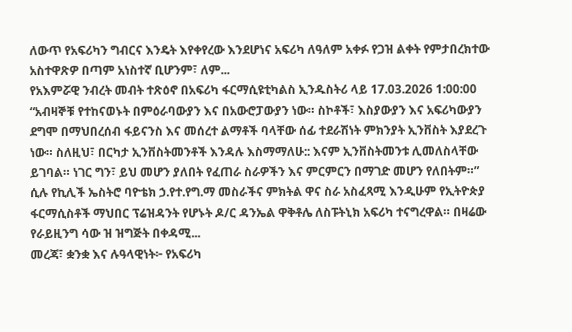ለውጥ የአፍሪካን ግብርና እንዴት እየቀየረው እንደሆነና አፍሪካ ለዓለም አቀፉ የጋዝ ልቀት የምታበረክተው አስተዋጽዎ በጣም አነስተኛ ቢሆንም፣ ለም...
የአእምሯዊ ንብረት መብት ተጽዕኖ በአፍሪካ ፋርማሲዩቲካልስ ኢንዱስትሪ ላይ 17.03.2026 1:00:00
“አብዛኞቹ የተከናወኑት በምዕራባውያን እና በአውሮፓውያን ነው። ስኮቶች፣ እስያውያን እና አፍሪካውያን ደግሞ በማህበረሰብ ፋይናንስ እና መሰረተ ልማቶች ባላቸው ሰፊ ተደራሽነት ምክንያት ኢንቨስት እያደረጉ ነው። ስለዚህ፣ በርካታ ኢንቨስትመንቶች እንዳሉ እስማማለሁ:: እናም ኢንቨስትመንቱ ሊመለስላቸው ይገባል። ነገር ግን፣ ይህ መሆን ያለበት የፈጠራ ስራዎችን እና ምርምርን በማገድ መሆን የለበትም።” ሲሉ የኪሊች ኤስትሮ ባዮቴክ ኃ.የተ.የግ.ማ መስራችና ምክትል ዋና ስራ አስፈጻሚ እንዲሁም የኢትዮጵያ ፋርማሲስቶች ማህበር ፕሬዝዳንት የሆኑት ዶ/ር ዳንኤል ዋቅቶሌ ለስፑትኒክ አፍሪካ ተናግረዋል። በዛሬው የራይዚንግ ሳው ዝ ዝግጅት በቀዳሚ...
መረጃ፣ ቋንቋ እና ሉዓላዊነት፦ የአፍሪካ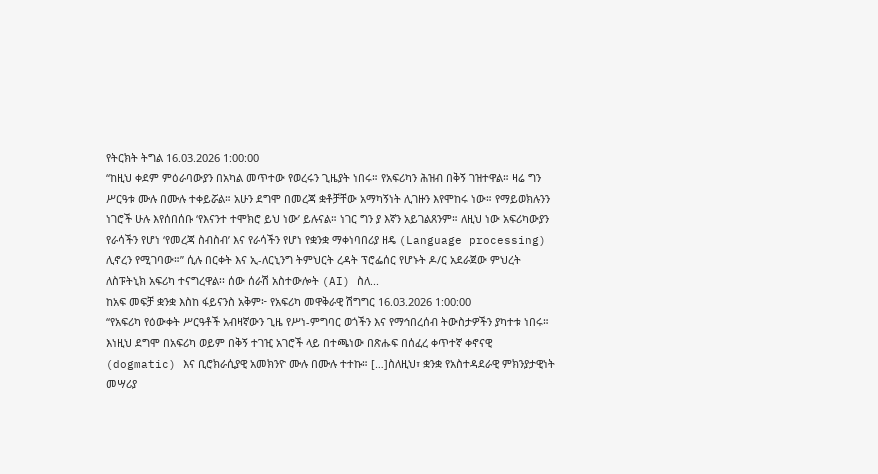የትርክት ትግል 16.03.2026 1:00:00
“ከዚህ ቀደም ምዕራባውያን በአካል መጥተው የወረሩን ጊዜያት ነበሩ። የአፍሪካን ሕዝብ በቅኝ ገዝተዋል። ዛሬ ግን ሥርዓቱ ሙሉ በሙሉ ተቀይሯል። አሁን ደግሞ በመረጃ ቋቶቻቸው አማካኝነት ሊገዙን እየሞከሩ ነው። የማይወክሉንን ነገሮች ሁሉ እየሰበሰቡ ‘የእናንተ ተሞክሮ ይህ ነው’ ይሉናል። ነገር ግን ያ እኛን አይገልጸንም። ለዚህ ነው አፍሪካውያን የራሳችን የሆነ ‘የመረጃ ስብስብ’ እና የራሳችን የሆነ የቋንቋ ማቀነባበሪያ ዘዴ (Language processing) ሊኖረን የሚገባው።” ሲሉ በርቀት እና ኢ-ለርኒንግ ትምህርት ረዳት ፕሮፌሰር የሆኑት ዶ/ር አደራጀው ምህረት ለስፑትኒክ አፍሪካ ተናግረዋል፡፡ ሰው ሰራሽ አስተውሎት (AI) ስለ...
ከአፍ መፍቻ ቋንቋ እስከ ፋይናንስ አቅም፦ የአፍሪካ መዋቅራዊ ሽግግር 16.03.2026 1:00:00
“የአፍሪካ የዕውቀት ሥርዓቶች አብዛኛውን ጊዜ የሥነ-ምግባር ወጎችን እና የማኅበረሰብ ትውስታዎችን ያካተቱ ነበሩ። እነዚህ ደግሞ በአፍሪካ ወይም በቅኝ ተገዢ አገሮች ላይ በተጫነው በጽሑፍ በሰፈረ ቀጥተኛ ቀኖናዊ (dogmatic) እና ቢሮክራሲያዊ አመክንዮ ሙሉ በሙሉ ተተኩ። […]ስለዚህ፣ ቋንቋ የአስተዳደራዊ ምክንያታዊነት መሣሪያ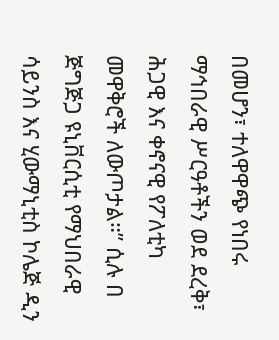በመሆን፣ ተለዋዋጭ የነበሩ ማኅበራዊ ሥርዓቶችን ወደ ደረቅ፣ ሕጋዊ እና ቀኖናዊ የፖለቲካ መዋቅሮች ለውጦታል።” ሲሉ በ ጅግጅጋ ዩኒቨርሲቲ የማህበራዊ ሳይንስ እና ሂውማኒቲስ ኮሌጅ ዲን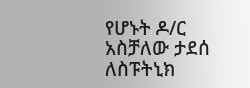የሆኑት ዶ/ር አስቻለው ታደሰ ለስፑትኒክ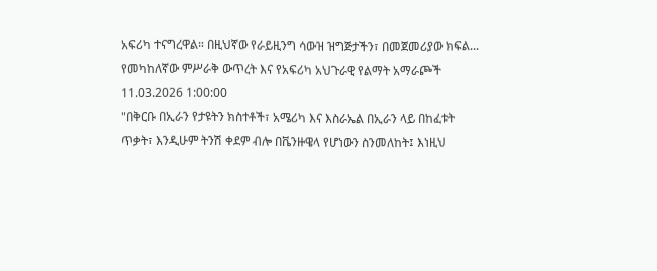አፍሪካ ተናግረዋል። በዚህኛው የራይዚንግ ሳውዝ ዝግጅታችን፣ በመጀመሪያው ክፍል...
የመካከለኛው ምሥራቅ ውጥረት እና የአፍሪካ አህጉራዊ የልማት አማራጮች 11.03.2026 1:00:00
"በቅርቡ በኢራን የታዩትን ክስተቶች፣ አሜሪካ እና እስራኤል በኢራን ላይ በከፈቱት ጥቃት፣ እንዲሁም ትንሽ ቀደም ብሎ በቬንዙዌላ የሆነውን ስንመለከት፤ እነዚህ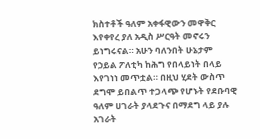ክስተቶች ዓለም አቀፋዊውን መዋቅር እየቀየረ ያለ አዲስ ሥርዓት መኖሩን ይነግሩናል። አሁን ባለንበት ሁኔታም የኃይል ፖለቲካ ከሕግ የበላይነት በላይ እየገነነ መጥቷል። በዚህ ሂደት ውስጥ ደግሞ ይበልጥ ተጋላጭ የሆኑት የደቡባዊ ዓለም ሀገራት ያላደጉና በማደግ ላይ ያሉ አገራት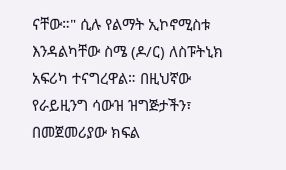ናቸው።" ሲሉ የልማት ኢኮኖሚስቱ እንዳልካቸው ስሜ (ዶ/ር) ለስፑትኒክ አፍሪካ ተናግረዋል። በዚህኛው የራይዚንግ ሳውዝ ዝግጅታችን፣ በመጀመሪያው ክፍል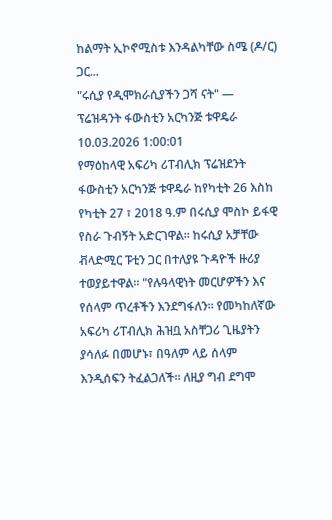ከልማት ኢኮኖሚስቱ እንዳልካቸው ስሜ (ዶ/ር) ጋር...
"ሩሲያ የዲሞክራሲያችን ጋሻ ናት" — ፕሬዝዳንት ፋውስቲን አርካንጅ ቱዋዴራ 10.03.2026 1:00:01
የማዕከላዊ አፍሪካ ሪፐብሊክ ፕሬዝደንት ፋውስቲን አርካንጅ ቱዋዴራ ከየካቲት 26 እስከ የካቲት 27 ፣ 2018 ዓ.ም በሩሲያ ሞስኮ ይፋዊ የስራ ጉብኝት አድርገዋል። ከሩሲያ አቻቸው ቭላድሚር ፑቲን ጋር በተለያዩ ጉዳዮች ዙሪያ ተወያይተዋል። "የሉዓላዊነት መርሆዎችን እና የሰላም ጥረቶችን እንደግፋለን። የመካከለኛው አፍሪካ ሪፐብሊክ ሕዝቧ አስቸጋሪ ጊዜያትን ያሳለፉ በመሆኑ፣ በዓለም ላይ ሰላም እንዲሰፍን ትፈልጋለች። ለዚያ ግብ ደግሞ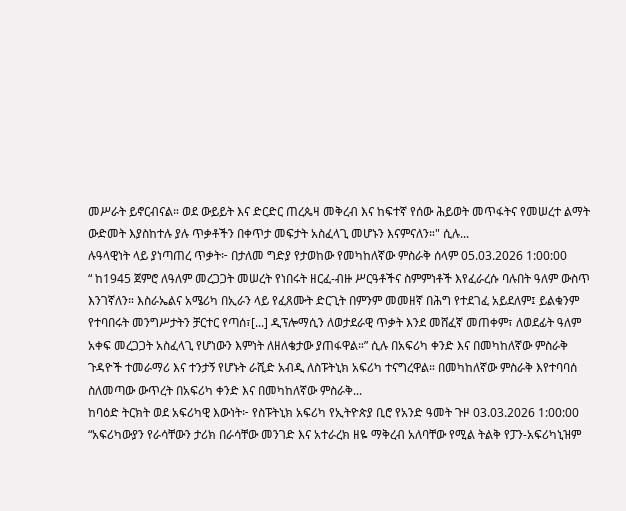መሥራት ይኖርብናል። ወደ ውይይት እና ድርድር ጠረጴዛ መቅረብ እና ከፍተኛ የሰው ሕይወት መጥፋትና የመሠረተ ልማት ውድመት እያስከተሉ ያሉ ጥቃቶችን በቀጥታ መፍታት አስፈላጊ መሆኑን እናምናለን።" ሲሉ...
ሉዓላዊነት ላይ ያነጣጠረ ጥቃት፦ በታለመ ግድያ የታወከው የመካከለኛው ምስራቅ ሰላም 05.03.2026 1:00:00
“ ከ1945 ጀምሮ ለዓለም መረጋጋት መሠረት የነበሩት ዘርፈ-ብዙ ሥርዓቶችና ስምምነቶች እየፈራረሱ ባሉበት ዓለም ውስጥ እንገኛለን። እስራኤልና አሜሪካ በኢራን ላይ የፈጸሙት ድርጊት በምንም መመዘኛ በሕግ የተደገፈ አይደለም፤ ይልቁንም የተባበሩት መንግሥታትን ቻርተር የጣሰ፣[...] ዲፕሎማሲን ለወታደራዊ ጥቃት እንደ መሸፈኛ መጠቀም፣ ለወደፊት ዓለም አቀፍ መረጋጋት አስፈላጊ የሆነውን እምነት ለዘለቄታው ያጠፋዋል።” ሲሉ በአፍሪካ ቀንድ እና በመካከለኛው ምስራቅ ጉዳዮች ተመራማሪ እና ተንታኝ የሆኑት ራሺድ አብዲ ለስፑትኒክ አፍሪካ ተናግረዋል። በመካከለኛው ምስራቅ እየተባባሰ ስለመጣው ውጥረት በአፍሪካ ቀንድ እና በመካከለኛው ምስራቅ...
ከባዕድ ትርክት ወደ አፍሪካዊ እውነት፦ የስፑትኒክ አፍሪካ የኢትዮጵያ ቢሮ የአንድ ዓመት ጉዞ 03.03.2026 1:00:00
“አፍሪካውያን የራሳቸውን ታሪክ በራሳቸው መንገድ እና አተራረክ ዘዬ ማቅረብ አለባቸው የሚል ትልቅ የፓን-አፍሪካኒዝም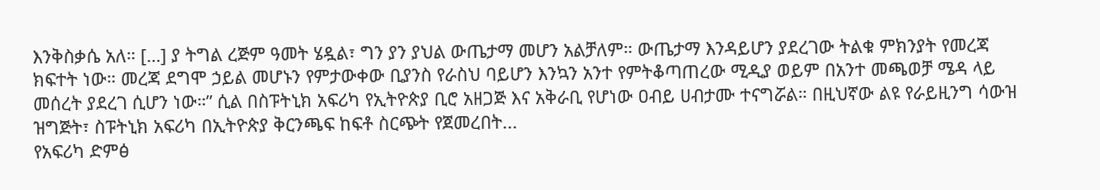እንቅስቃሴ አለ። […] ያ ትግል ረጅም ዓመት ሄዷል፣ ግን ያን ያህል ውጤታማ መሆን አልቻለም። ውጤታማ እንዳይሆን ያደረገው ትልቁ ምክንያት የመረጃ ክፍተት ነው። መረጃ ደግሞ ኃይል መሆኑን የምታውቀው ቢያንስ የራስህ ባይሆን እንኳን አንተ የምትቆጣጠረው ሚዲያ ወይም በአንተ መጫወቻ ሜዳ ላይ መሰረት ያደረገ ሲሆን ነው።” ሲል በስፑትኒክ አፍሪካ የኢትዮጵያ ቢሮ አዘጋጅ እና አቅራቢ የሆነው ዐብይ ሀብታሙ ተናግሯል። በዚህኛው ልዩ የራይዚንግ ሳውዝ ዝግጅት፣ ስፑትኒክ አፍሪካ በኢትዮጵያ ቅርንጫፍ ከፍቶ ስርጭት የጀመረበት...
የአፍሪካ ድምፅ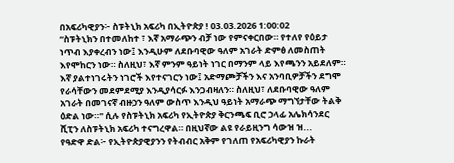በአፍሪካዊያን፦ ስፑትኒክ አፍሪካ በኢትዮጵያ ! 03.03.2026 1:00:02
“ስፑትኒክን በተመለከተ ፣ እኛ አማራጭን ብቻ ነው የምናቀርበው። የተለየ የዕይታ ነጥብ እያቀረብን ነው፤ እንዲሁም ለደቡባዊው ዓለም አገራት ድምፅ ለመስጠት እየሞከርን ነው። ስለዚህ፣ እኛ ምንም ዓይነት ነገር በማንም ላይ እየጫንን አይደለም። እኛ ያልተነገሩትን ነገሮች እየተናገርን ነው፤ አድማጮቻችን እና አንባቢዎቻችን ደግሞ የራሳቸውን መደምደሚያ እንዲያሳርፉ እንጋብዛለን። ስለዚህ፣ ለደቡባዊው ዓለም አገራት በመገናኛ ብዙኃን ዓለም ውስጥ እንዲህ ዓይነት አማራጭ ማግኘታቸው ትልቅ ዕድል ነው።" ሲሉ የስፑትኒክ አፍሪካ የኢትዮጵያ ቅርንጫፍ ቢሮ ኃላፊ አሌክሳንደር ሺፒን ለስፑትኒክ አፍሪካ ተናግረዋል። በዚህኛው ልዩ የራይዚንግ ሳውዝ ዝ...
የዓድዋ ድል፦ የኢትዮጵያዊያንን የትብብር አቅም የገለጠ የአፍሪካዊያን ኩራት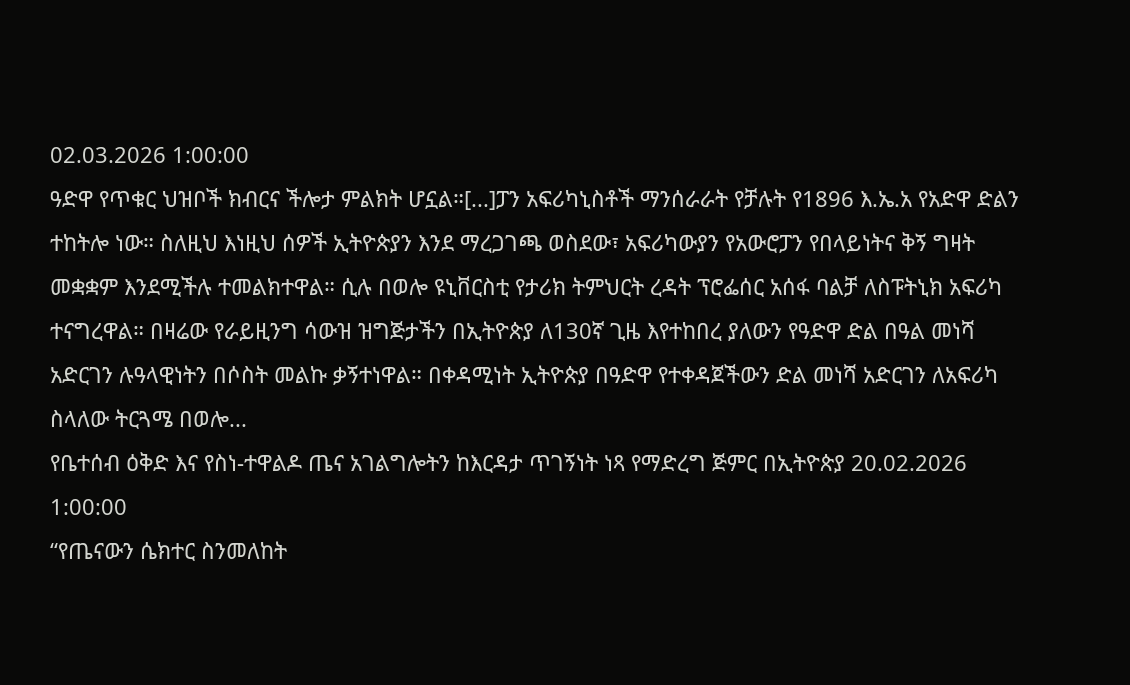02.03.2026 1:00:00
ዓድዋ የጥቁር ህዝቦች ክብርና ችሎታ ምልክት ሆኗል።[...]ፓን አፍሪካኒስቶች ማንሰራራት የቻሉት የ1896 እ.ኤ.አ የአድዋ ድልን ተከትሎ ነው። ስለዚህ እነዚህ ሰዎች ኢትዮጵያን እንደ ማረጋገጫ ወስደው፣ አፍሪካውያን የአውሮፓን የበላይነትና ቅኝ ግዛት መቋቋም እንደሚችሉ ተመልክተዋል። ሲሉ በወሎ ዩኒቨርስቲ የታሪክ ትምህርት ረዳት ፕሮፌሰር አሰፋ ባልቻ ለስፑትኒክ አፍሪካ ተናግረዋል። በዛሬው የራይዚንግ ሳውዝ ዝግጅታችን በኢትዮጵያ ለ130ኛ ጊዜ እየተከበረ ያለውን የዓድዋ ድል በዓል መነሻ አድርገን ሉዓላዊነትን በሶስት መልኩ ቃኝተነዋል። በቀዳሚነት ኢትዮጵያ በዓድዋ የተቀዳጀችውን ድል መነሻ አድርገን ለአፍሪካ ስላለው ትርጓሜ በወሎ...
የቤተሰብ ዕቅድ እና የስነ-ተዋልዶ ጤና አገልግሎትን ከእርዳታ ጥገኝነት ነጻ የማድረግ ጅምር በኢትዮጵያ 20.02.2026 1:00:00
“የጤናውን ሴክተር ስንመለከት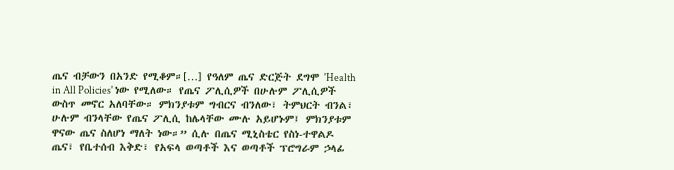ጤና ብቻውን በአንድ የሚቆም።[…] የዓለም ጤና ድርጅት ደግሞ 'Health in All Policies' ነው የሚለው። የጤና ፖሊሲዎች በሁሉም ፖሊሲዎች ውስጥ መኖር አለባቸው። ምክንያቱም ግብርና ብንለው፣ ትምህርት ብንል፣ ሁሉም ብንላቸው የጤና ፖሊሲ ከሌላቸው ሙሉ አይሆኑም፤ ምክንያቱም ዋናው ጤና ስለሆነ ማለት ነው።” ሲሉ በጤና ሚኒስቴር የስነ-ተዋልዶ ጤና፣ የቤተሰብ እቅድ፣ የአፍላ ወጣቶች እና ወጣቶች ፕሮግራም ኃላፊ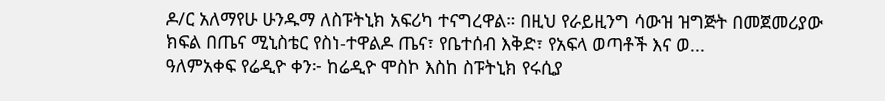ዶ/ር አለማየሁ ሁንዱማ ለስፑትኒክ አፍሪካ ተናግረዋል። በዚህ የራይዚንግ ሳውዝ ዝግጅት በመጀመሪያው ክፍል በጤና ሚኒስቴር የስነ-ተዋልዶ ጤና፣ የቤተሰብ እቅድ፣ የአፍላ ወጣቶች እና ወ...
ዓለምአቀፍ የሬዲዮ ቀን፦ ከሬዲዮ ሞስኮ እስከ ስፑትኒክ የሩሲያ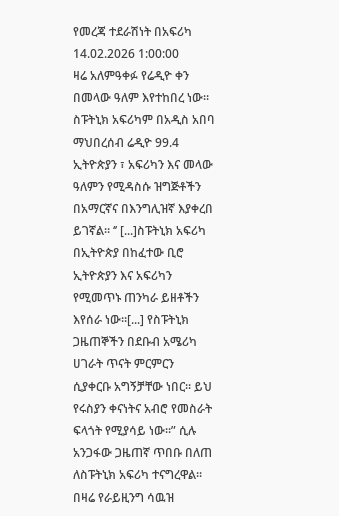የመረጃ ተደራሽነት በአፍሪካ 14.02.2026 1:00:00
ዛሬ አለምዓቀፉ የሬዲዮ ቀን በመላው ዓለም እየተከበረ ነው። ስፑትኒክ አፍሪካም በአዲስ አበባ ማህበረሰብ ሬዲዮ 99.4 ኢትዮጵያን ፣ አፍሪካን እና መላው ዓለምን የሚዳስሱ ዝግጅቶችን በአማርኛና በእንግሊዝኛ እያቀረበ ይገኛል። ‘’ [...]ስፑትኒክ አፍሪካ በኢትዮጵያ በከፈተው ቢሮ ኢትዮጵያን እና አፍሪካን የሚመጥኑ ጠንካራ ይዘቶችን እየሰራ ነው።[...] የስፑትኒክ ጋዜጠኞችን በደቡብ አሜሪካ ሀገራት ጥናት ምርምርን ሲያቀርቡ አግኝቻቸው ነበር። ይህ የሩስያን ቀናነትና አብሮ የመስራት ፍላጎት የሚያሳይ ነው።” ሲሉ አንጋፋው ጋዜጠኛ ጥበቡ በለጠ ለስፑትኒክ አፍሪካ ተናግረዋል። በዛሬ የራይዚንግ ሳዉዝ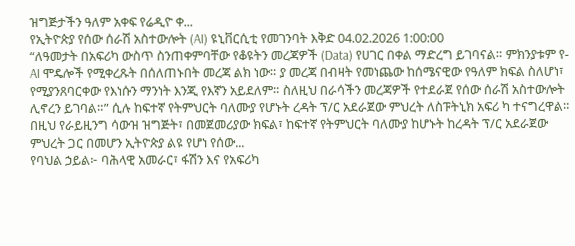ዝግጅታችን ዓለም አቀፍ የሬዲዮ ቀ...
የኢትዮጵያ የሰው ሰራሽ አስተውሎት (AI) ዩኒቨርሲቲ የመገንባት እቅድ 04.02.2026 1:00:00
“ለዓመታት በአፍሪካ ውስጥ ስንጠቀምባቸው የቆዩትን መረጃዎች (Data) የሀገር በቀል ማድረግ ይገባናል። ምክንያቱም የ-AI ሞዴሎች የሚቀረጹት በሰለጠኑበት መረጃ ልክ ነው። ያ መረጃ በብዛት የመነጨው ከሰሜናዊው የዓለም ክፍል ስለሆነ፣ የሚያንጸባርቀው የእነሱን ማንነት እንጂ የእኛን አይደለም። ስለዚህ በራሳችን መረጃዎች የተደራጀ የሰው ሰራሽ አስተውሎት ሊኖረን ይገባል።” ሲሉ ከፍተኛ የትምህርት ባለሙያ የሆኑት ረዳት ፕ/ር አደራጀው ምህረት ለስፑትኒክ አፍሪ ካ ተናግረዋል። በዚህ የራይዚንግ ሳውዝ ዝግጅት፣ በመጀመሪያው ክፍል፣ ከፍተኛ የትምህርት ባለሙያ ከሆኑት ከረዳት ፕ/ር አደራጀው ምህረት ጋር በመሆን ኢትዮጵያ ልዩ የሆነ የሰው...
የባህል ኃይል፦ ባሕላዊ አመራር፣ ፋሽን እና የአፍሪካ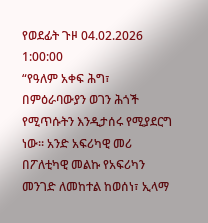የወደፊት ጉዞ 04.02.2026 1:00:00
“የዓለም አቀፍ ሕግ፣ በምዕራባውያን ወገን ሕጎች የሚጥሱትን እንዲታሰሩ የሚያደርግ ነው። አንድ አፍሪካዊ መሪ በፖለቲካዊ መልኩ የአፍሪካን መንገድ ለመከተል ከወሰነ፣ ኢላማ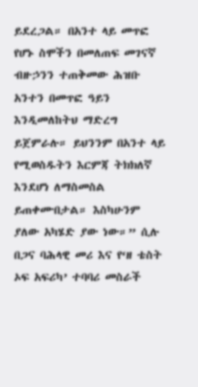ይደረጋል። በአንተ ላይ መጥፎ የሆኑ ስሞችን በመለጠፍ መገናኛ ብዙኃንን ተጠቅመው ሕዝቡ አንተን በመጥፎ ዓይን እንዲመለከትህ ማድረግ ይጀምራሉ። ይህንንም በአንተ ላይ የሚወስዱትን እርምጃ ትክክለኛ እንደሆነ ለማስመስል ይጠቀሙበታል። እስካሁንም ያለው አካሄድ ያው ነው።” ሲሉ በጋና ባሕላዊ መሪ እና የ‘ዘ ቴስት ኦፍ አፍሪካ’ ተባባሪ መስራች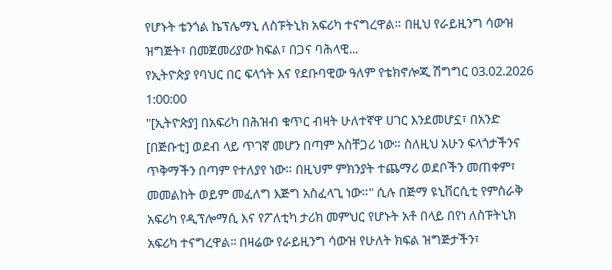የሆኑት ቴንጎል ኬፕሌማኒ ለስፑትኒክ አፍሪካ ተናግረዋል። በዚህ የራይዚንግ ሳውዝ ዝግጅት፣ በመጀመሪያው ክፍል፣ በጋና ባሕላዊ...
የኢትዮጵያ የባህር በር ፍላጎት እና የደቡባዊው ዓለም የቴክኖሎጂ ሽግግር 03.02.2026 1:00:00
"[ኢትዮጵያ] በአፍሪካ በሕዝብ ቁጥር ብዛት ሁለተኛዋ ሀገር እንደመሆኗ፣ በአንድ [በጅቡቲ] ወደብ ላይ ጥገኛ መሆን በጣም አስቸጋሪ ነው። ስለዚህ አሁን ፍላጎታችንና ጥቅማችን በጣም የተለያየ ነው። በዚህም ምክንያት ተጨማሪ ወደቦችን መጠቀም፣ መመልከት ወይም መፈለግ እጅግ አስፈላጊ ነው።" ሲሉ በጅማ ዩኒቨርሲቲ የምስራቅ አፍሪካ የዲፕሎማሲ እና የፖለቲካ ታሪክ መምህር የሆኑት አቶ በላይ በየነ ለስፑትኒክ አፍሪካ ተናግረዋል፡፡ በዛሬው የራይዚንግ ሳውዝ የሁለት ክፍል ዝግጅታችን፣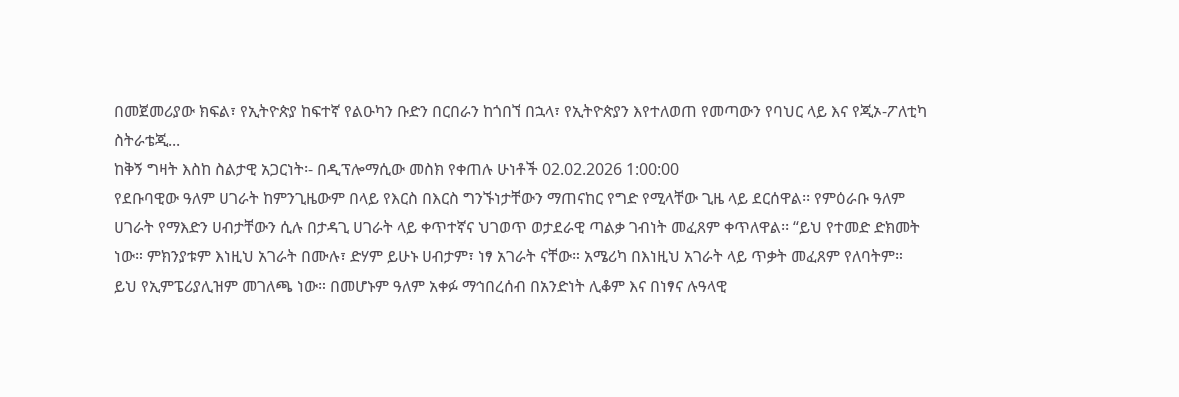በመጀመሪያው ክፍል፣ የኢትዮጵያ ከፍተኛ የልዑካን ቡድን በርበራን ከጎበኘ በኋላ፣ የኢትዮጵያን እየተለወጠ የመጣውን የባህር ላይ እና የጂኦ-ፖለቲካ ስትራቴጂ...
ከቅኝ ግዛት እስከ ስልታዊ አጋርነት፡- በዲፕሎማሲው መስክ የቀጠሉ ሁነቶች 02.02.2026 1:00:00
የደቡባዊው ዓለም ሀገራት ከምንጊዜውም በላይ የእርስ በእርስ ግንኙነታቸውን ማጠናከር የግድ የሚላቸው ጊዜ ላይ ደርሰዋል፡፡ የምዕራቡ ዓለም ሀገራት የማእድን ሀብታቸውን ሲሉ በታዳጊ ሀገራት ላይ ቀጥተኛና ህገወጥ ወታደራዊ ጣልቃ ገብነት መፈጸም ቀጥለዋል፡፡ “ይህ የተመድ ድክመት ነው። ምክንያቱም እነዚህ አገራት በሙሉ፣ ድሃም ይሁኑ ሀብታም፣ ነፃ አገራት ናቸው። አሜሪካ በእነዚህ አገራት ላይ ጥቃት መፈጸም የለባትም። ይህ የኢምፔሪያሊዝም መገለጫ ነው። በመሆኑም ዓለም አቀፉ ማኅበረሰብ በአንድነት ሊቆም እና በነፃና ሉዓላዊ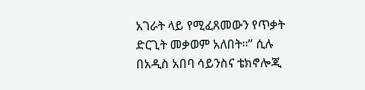አገራት ላይ የሚፈጸመውን የጥቃት ድርጊት መቃወም አለበት።” ሲሉ በአዲስ አበባ ሳይንስና ቴክኖሎጂ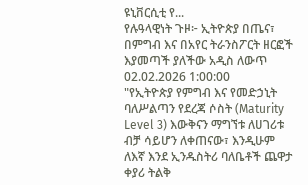ዩኒቨርሲቲ የ...
የሉዓላዊነት ጉዞ፦ ኢትዮጵያ በጤና፣ በምግብ እና በአየር ትራንስፖርት ዘርፎች እያመጣች ያለችው አዲስ ለውጥ 02.02.2026 1:00:00
"የኢትዮጵያ የምግብ እና የመድኃኒት ባለሥልጣን የደረጃ ሶስት (Maturity Level 3) እውቅናን ማግኘቱ ለሀገሪቱ ብቻ ሳይሆን ለቀጠናው፣ እንዲሁም ለእኛ እንደ ኢንዱስትሪ ባለቤቶች ጨዋታ ቀያሪ ትልቅ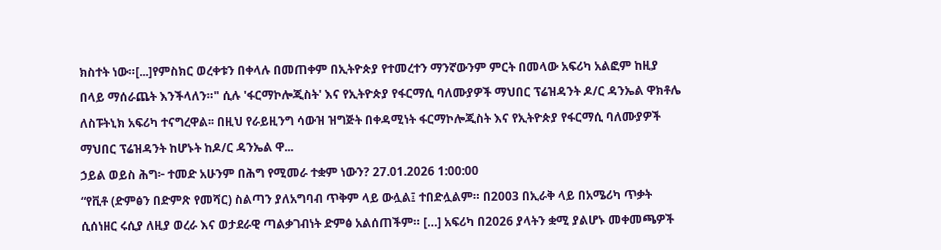ክስተት ነው።[...]የምስክር ወረቀቱን በቀላሉ በመጠቀም በኢትዮጵያ የተመረተን ማንኛውንም ምርት በመላው አፍሪካ አልፎም ከዚያ በላይ ማሰራጨት እንችላለን።" ሲሉ 'ፋርማኮሎጂስት' እና የኢትዮጵያ የፋርማሲ ባለሙያዎች ማህበር ፕሬዝዳንት ዶ/ር ዳንኤል ዋክቶሌ ለስፑትኒክ አፍሪካ ተናግረዋል፡፡ በዚህ የራይዚንግ ሳውዝ ዝግጅት በቀዳሚነት ፋርማኮሎጂስት እና የኢትዮጵያ የፋርማሲ ባለሙያዎች ማህበር ፕሬዝዳንት ከሆኑት ከዶ/ር ዳንኤል ዋ...
ኃይል ወይስ ሕግ፦ ተመድ አሁንም በሕግ የሚመራ ተቋም ነውን? 27.01.2026 1:00:00
“የቪቶ (ድምፅን በድምጽ የመሻር) ስልጣን ያለአግባብ ጥቅም ላይ ውሏል፤ ተበድሏልም። በ2003 በኢራቅ ላይ በአሜሪካ ጥቃት ሲሰነዘር ሩሲያ ለዚያ ወረራ እና ወታደራዊ ጣልቃገብነት ድምፅ አልሰጠችም። […] አፍሪካ በ2026 ያላትን ቋሚ ያልሆኑ መቀመጫዎች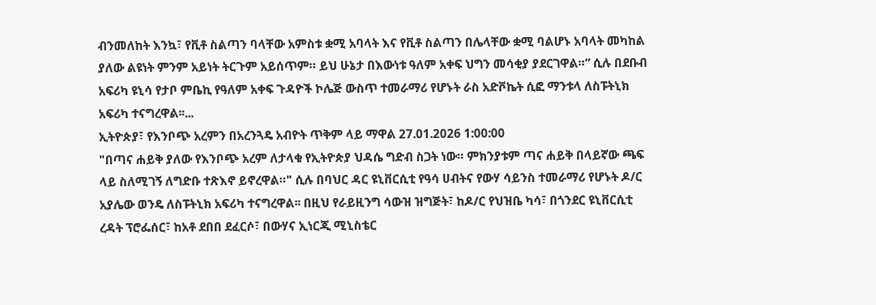ብንመለከት እንኳ፣ የቪቶ ስልጣን ባላቸው አምስቱ ቋሚ አባላት እና የቪቶ ስልጣን በሌላቸው ቋሚ ባልሆኑ አባላት መካከል ያለው ልዩነት ምንም አይነት ትርጉም አይሰጥም። ይህ ሁኔታ በእውነቱ ዓለም አቀፍ ህግን መሳቂያ ያደርገዋል።” ሲሉ በደቡብ አፍሪካ ዩኒሳ የታቦ ምቤኪ የዓለም አቀፍ ጉዳዮች ኮሌጅ ውስጥ ተመራማሪ የሆኑት ራስ አድቮኬት ሲፎ ማንቱላ ለስፑትኒክ አፍሪካ ተናግረዋል፡፡...
ኢትዮጵያ፣ የእንቦጭ አረምን በአረንጓዴ አብዮት ጥቅም ላይ ማዋል 27.01.2026 1:00:00
"በጣና ሐይቅ ያለው የእንቦጭ አረም ለታላቁ የኢትዮጵያ ህዳሴ ግድብ ስጋት ነው። ምክንያቱም ጣና ሐይቅ በላይኛው ጫፍ ላይ ስለሚገኝ ለግድቡ ተጽእኖ ይኖረዋል።" ሲሉ በባህር ዳር ዩኒቨርሲቲ የዓሳ ሀብትና የውሃ ሳይንስ ተመራማሪ የሆኑት ዶ/ር አያሌው ወንዴ ለስፑትኒክ አፍሪካ ተናግረዋል፡፡ በዚህ የራይዚንግ ሳውዝ ዝግጅት፣ ከዶ/ር የህዝቤ ካሳ፣ በጎንደር ዩኒቨርሲቲ ረዳት ፕሮፌሰር፣ ከአቶ ደበበ ደፈርሶ፣ በውሃና ኢነርጂ ሚኒስቴር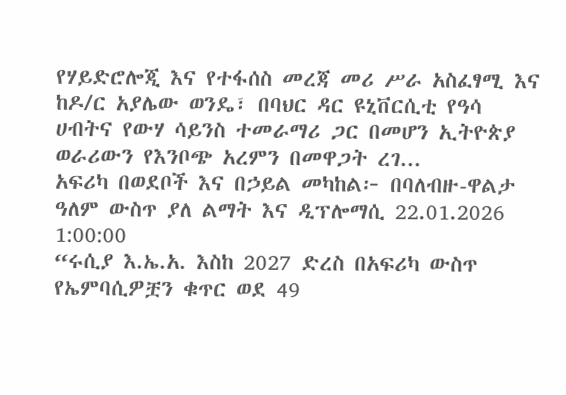የሃይድሮሎጂ እና የተፋሰስ መረጃ መሪ ሥራ አስፈፃሚ እና ከዶ/ር አያሌው ወንዴ፣ በባህር ዳር ዩኒቨርሲቲ የዓሳ ሀብትና የውሃ ሳይንስ ተመራማሪ ጋር በመሆን ኢትዮጵያ ወራሪውን የእንቦጭ አረምን በመዋጋት ረገ...
አፍሪካ በወደቦች እና በኃይል መካከል፦ በባለብዙ-ዋልታ ዓለም ውስጥ ያለ ልማት እና ዲፕሎማሲ 22.01.2026 1:00:00
“ሩሲያ እ.ኤ.አ. እስከ 2027 ድረስ በአፍሪካ ውስጥ የኤምባሲዎቿን ቁጥር ወደ 49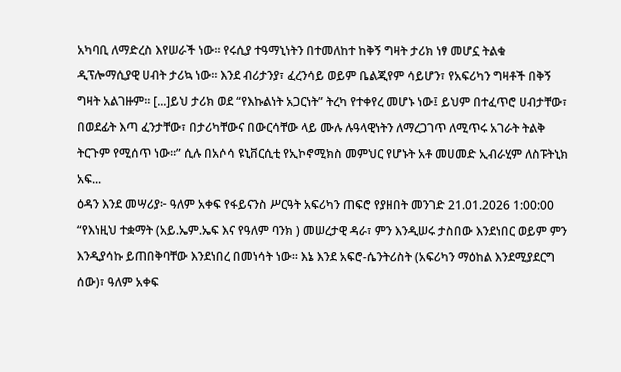አካባቢ ለማድረስ እየሠራች ነው። የሩሲያ ተዓማኒነትን በተመለከተ ከቅኝ ግዛት ታሪክ ነፃ መሆኗ ትልቁ ዲፕሎማሲያዊ ሀብት ታሪኳ ነው። እንደ ብሪታንያ፣ ፈረንሳይ ወይም ቤልጂየም ሳይሆን፣ የአፍሪካን ግዛቶች በቅኝ ግዛት አልገዙም። [...]ይህ ታሪክ ወደ “የእኩልነት አጋርነት” ትረካ የተቀየረ መሆኑ ነው፤ ይህም በተፈጥሮ ሀብታቸው፣ በወደፊት እጣ ፈንታቸው፣ በታሪካቸውና በውርሳቸው ላይ ሙሉ ሉዓላዊነትን ለማረጋገጥ ለሚጥሩ አገራት ትልቅ ትርጉም የሚሰጥ ነው።” ሲሉ በአሶሳ ዩኒቨርሲቲ የኢኮኖሚክስ መምህር የሆኑት አቶ መሀመድ ኢብራሂም ለስፑትኒክ አፍ...
ዕዳን እንደ መሣሪያ፦ ዓለም አቀፍ የፋይናንስ ሥርዓት አፍሪካን ጠፍሮ የያዘበት መንገድ 21.01.2026 1:00:00
“የእነዚህ ተቋማት (አይ.ኤም.ኤፍ እና የዓለም ባንክ ) መሠረታዊ ዳራ፣ ምን እንዲሠሩ ታስበው እንደነበር ወይም ምን እንዲያሳኩ ይጠበቅባቸው እንደነበረ በመነሳት ነው። እኔ እንደ አፍሮ-ሴንትሪስት (አፍሪካን ማዕከል እንደሚያደርግ ሰው)፣ ዓለም አቀፍ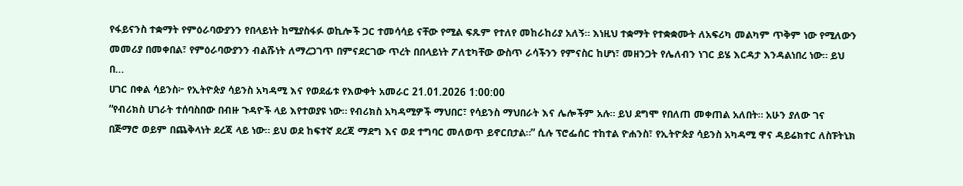የፋይናንስ ተቋማት የምዕራባውያንን የበላይነት ከሚያስፋፉ ወኪሎች ጋር ተመሳሳይ ናቸው የሚል ፍጹም የተለየ መከራከሪያ አለኝ። እነዚህ ተቋማት የተቋቋሙት ለአፍሪካ መልካም ጥቅም ነው የሚለውን መመሪያ በመቀበል፣ የምዕራባውያንን ብልሹነት ለማረጋገጥ በምናደርገው ጥረት በበላይነት ፖለቲካቸው ውስጥ ራሳችንን የምናስር ከሆነ፣ መዘንጋት የሌለብን ነገር ይሄ እርዳታ እንዳልነበረ ነው። ይህ በ...
ሀገር በቀል ሳይንስ፦ የኢትዮጵያ ሳይንስ አካዳሚ እና የወደፊቱ የእውቀት አመራር 21.01.2026 1:00:00
“የብሪክስ ሀገራት ተሰባስበው በብዙ ጉዳዮች ላይ እየተወያዩ ነው። የብሪክስ አካዳሚዎች ማህበር፣ የሳይንስ ማህበራት እና ሌሎችም አሉ። ይህ ደግሞ የበለጠ መቀጠል አለበት። አሁን ያለው ገና በጅማሮ ወይም በጨቅላነት ደረጃ ላይ ነው። ይህ ወደ ከፍተኛ ደረጃ ማደግ እና ወደ ተግባር መለወጥ ይኖርበታል።” ሲሉ ፕሮፌሰር ተከተል ዮሐንስ፣ የኢትዮጵያ ሳይንስ አካዳሚ ዋና ዳይሬክተር ለስፑትኒክ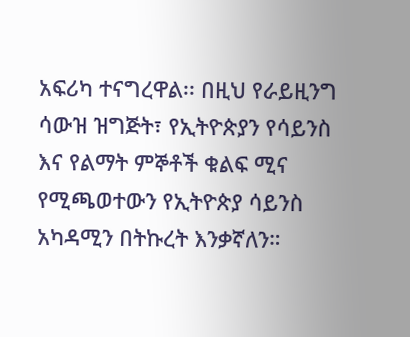አፍሪካ ተናግረዋል፡፡ በዚህ የራይዚንግ ሳውዝ ዝግጅት፣ የኢትዮጵያን የሳይንስ እና የልማት ምኞቶች ቁልፍ ሚና የሚጫወተውን የኢትዮጵያ ሳይንስ አካዳሚን በትኩረት እንቃኛለን።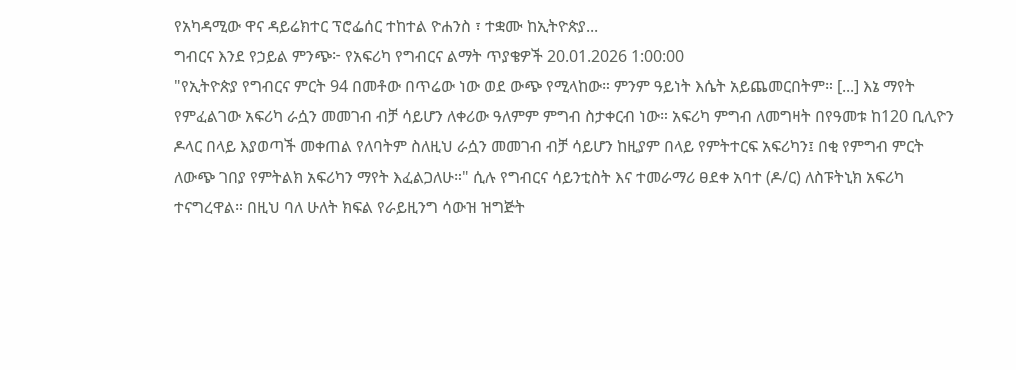የአካዳሚው ዋና ዳይሬክተር ፕሮፌሰር ተከተል ዮሐንስ ፣ ተቋሙ ከኢትዮጵያ...
ግብርና እንደ የኃይል ምንጭ፦ የአፍሪካ የግብርና ልማት ጥያቄዎች 20.01.2026 1:00:00
"የኢትዮጵያ የግብርና ምርት 94 በመቶው በጥሬው ነው ወደ ውጭ የሚላከው። ምንም ዓይነት እሴት አይጨመርበትም። [...] እኔ ማየት የምፈልገው አፍሪካ ራሷን መመገብ ብቻ ሳይሆን ለቀሪው ዓለምም ምግብ ስታቀርብ ነው። አፍሪካ ምግብ ለመግዛት በየዓመቱ ከ120 ቢሊዮን ዶላር በላይ እያወጣች መቀጠል የለባትም ስለዚህ ራሷን መመገብ ብቻ ሳይሆን ከዚያም በላይ የምትተርፍ አፍሪካን፤ በቂ የምግብ ምርት ለውጭ ገበያ የምትልክ አፍሪካን ማየት እፈልጋለሁ።" ሲሉ የግብርና ሳይንቲስት እና ተመራማሪ ፀደቀ አባተ (ዶ/ር) ለስፑትኒክ አፍሪካ ተናግረዋል። በዚህ ባለ ሁለት ክፍል የራይዚንግ ሳውዝ ዝግጅት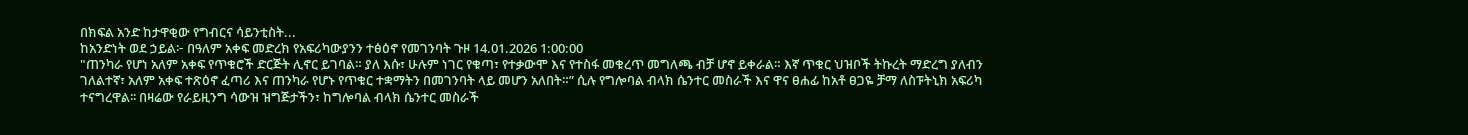በክፍል አንድ ከታዋቂው የግብርና ሳይንቲስት...
ከአንድነት ወደ ኃይል፦ በዓለም አቀፍ መድረክ የአፍሪካውያንን ተፅዕኖ የመገንባት ጉዞ 14.01.2026 1:00:00
"ጠንካራ የሆነ አለም አቀፍ የጥቁሮች ድርጅት ሊኖር ይገባል። ያለ እሱ፣ ሁሉም ነገር የቁጣ፣ የተቃውሞ እና የተስፋ መቁረጥ መግለጫ ብቻ ሆኖ ይቀራል። እኛ ጥቁር ህዝቦች ትኩረት ማድረግ ያለብን ገለልተኛ፣ አለም አቀፍ ተጽዕኖ ፈጣሪ እና ጠንካራ የሆኑ የጥቁር ተቋማትን በመገንባት ላይ መሆን አለበት።” ሲሉ የግሎባል ብላክ ሴንተር መስራች እና ዋና ፀሐፊ ከአቶ ፀጋዬ ቻማ ለስፑትኒክ አፍሪካ ተናግረዋል፡፡ በዛሬው የራይዚንግ ሳውዝ ዝግጅታችን፣ ከግሎባል ብላክ ሴንተር መስራች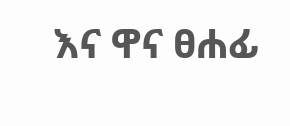እና ዋና ፀሐፊ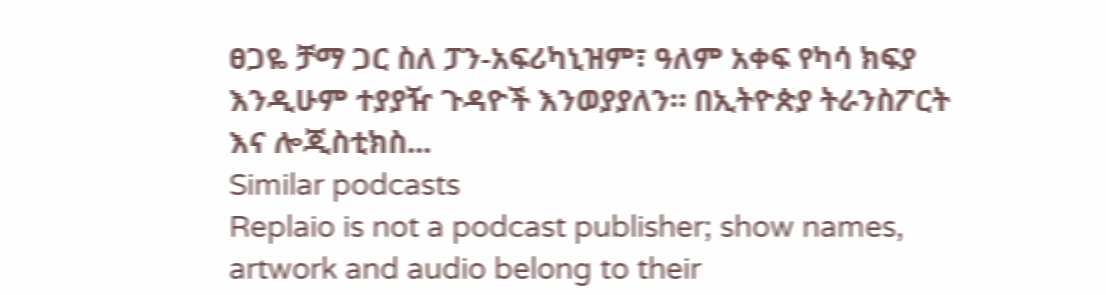ፀጋዬ ቻማ ጋር ስለ ፓን-አፍሪካኒዝም፣ ዓለም አቀፍ የካሳ ክፍያ እንዲሁም ተያያዥ ጉዳዮች እንወያያለን። በኢትዮጵያ ትራንስፖርት እና ሎጂስቲክስ...
Similar podcasts
Replaio is not a podcast publisher; show names, artwork and audio belong to their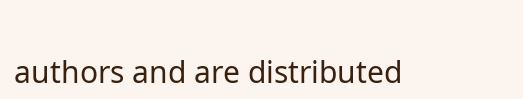authors and are distributed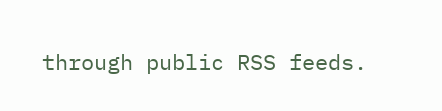through public RSS feeds.